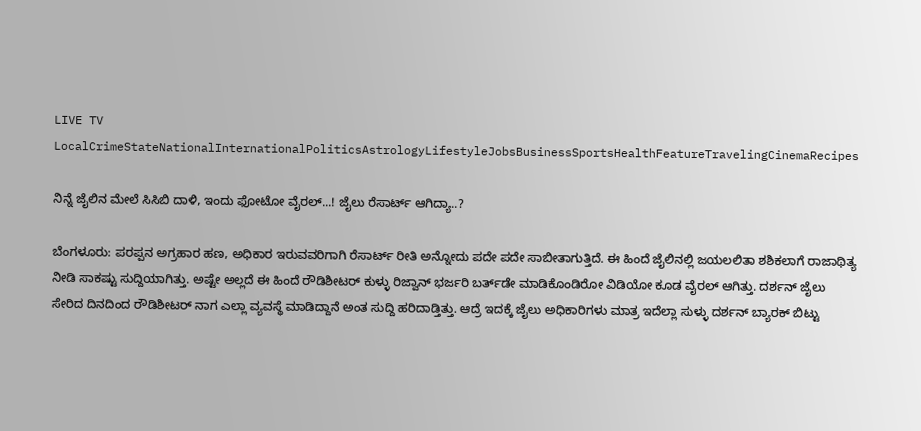LIVE TV LocalCrimeStateNationalInternationalPoliticsAstrologyLifestyleJobsBusinessSportsHealthFeatureTravelingCinemaRecipes

ನಿನ್ನೆ ಜೈಲಿನ ಮೇಲೆ ಸಿಸಿಬಿ ದಾಳಿ, ಇಂದು ಫೋಟೋ ವೈರಲ್...! ಜೈಲು ರೆಸಾರ್ಟ್ ಆಗಿದ್ಯಾ..?

ಬೆಂಗಳೂರು: ಪರಪ್ಪನ ಅಗ್ರಹಾರ ಹಣ, ಅಧಿಕಾರ ಇರುವವರಿಗಾಗಿ ರೆಸಾರ್ಟ್ ರೀತಿ ಅನ್ನೋದು ಪದೇ ಪದೇ ಸಾಬೀತಾಗುತ್ತಿದೆ. ಈ ಹಿಂದೆ ಜೈಲಿನಲ್ಲಿ ಜಯಲಲಿತಾ ಶಶಿಕಲಾಗೆ ರಾಜಾಥಿತ್ಯ ನೀಡಿ ಸಾಕಷ್ಟು ಸುದ್ದಿಯಾಗಿತ್ತು. ಅಷ್ಟೇ ಅಲ್ಲದೆ ಈ ಹಿಂದೆ ರೌಡಿಶೀಟರ್ ಕುಳ್ಳು ರಿಜ್ವಾನ್ ಭರ್ಜರಿ ಬರ್ತ್‌ಡೇ ಮಾಡಿಕೊಂಡಿರೋ ವಿಡಿಯೋ ಕೂಡ ವೈರಲ್ ಆಗಿತ್ತು. ದರ್ಶನ್ ಜೈಲು ಸೇರಿದ ದಿನದಿಂದ ರೌಡಿಶೀಟರ್ ನಾಗ ಎಲ್ಲಾ ವ್ಯವಸ್ಥೆ ಮಾಡಿದ್ದಾನೆ ಅಂತ ಸುದ್ದಿ ಹರಿದಾಡ್ತಿತ್ತು. ಆದ್ರೆ ಇದಕ್ಕೆ ಜೈಲು ಅಧಿಕಾರಿಗಳು ಮಾತ್ರ ಇದೆಲ್ಲಾ ಸುಳ್ಳು ದರ್ಶನ್ ಬ್ಯಾರಕ್ ಬಿಟ್ಟು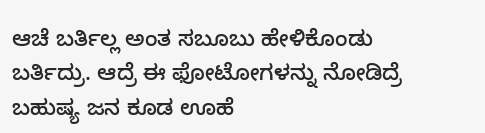ಆಚೆ ಬರ್ತಿಲ್ಲ ಅಂತ ಸಬೂಬು ಹೇಳಿಕೊಂಡು ಬರ್ತಿದ್ರು. ಆದ್ರೆ ಈ ಫೋಟೋಗಳನ್ನು ನೋಡಿದ್ರೆ ಬಹುಷ್ಯ ಜನ ಕೂಡ ಊಹೆ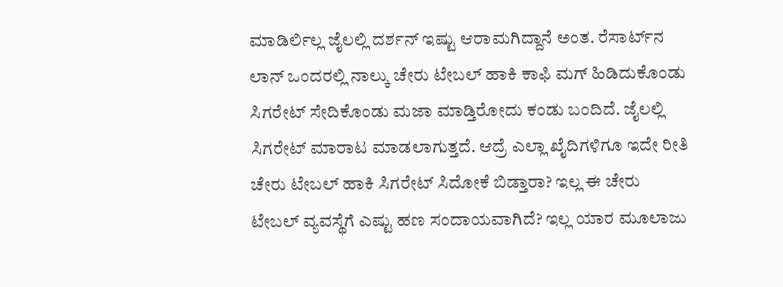ಮಾಡಿರ್ಲಿಲ್ಲ ಜೈಲಲ್ಲಿ ದರ್ಶನ್ ಇಷ್ಟು ಆರಾಮಗಿದ್ದಾನೆ ಅಂತ. ರೆಸಾರ್ಟ್‌ನ ಲಾನ್ ಒಂದರಲ್ಲಿ ನಾಲ್ಕು ಚೇರು ಟೇಬಲ್ ಹಾಕಿ ಕಾಫಿ ಮಗ್ ಹಿಡಿದುಕೊಂಡು ಸಿಗರೇಟ್ ಸೇದಿಕೊಂಡು ಮಜಾ ಮಾಡ್ತಿರೋದು ಕಂಡು ಬಂದಿದೆ. ಜೈಲಲ್ಲಿ ಸಿಗರೇಟ್ ಮಾರಾಟ ಮಾಡಲಾಗುತ್ತದೆ. ಆದ್ರೆ ಎಲ್ಲಾ ಖೈದಿಗಳಿಗೂ ಇದೇ ರೀತಿ ಚೇರು ಟೇಬಲ್ ಹಾಕಿ ಸಿಗರೇಟ್ ಸಿದೋಕೆ ಬಿಡ್ತಾರಾ? ಇಲ್ಲ ಈ ಚೇರು ಟೇಬಲ್ ವ್ಯವಸ್ಥೆಗೆ ಎಷ್ಟು ಹಣ ಸಂದಾಯವಾಗಿದೆ? ಇಲ್ಲ ಯಾರ ಮೂಲಾಜು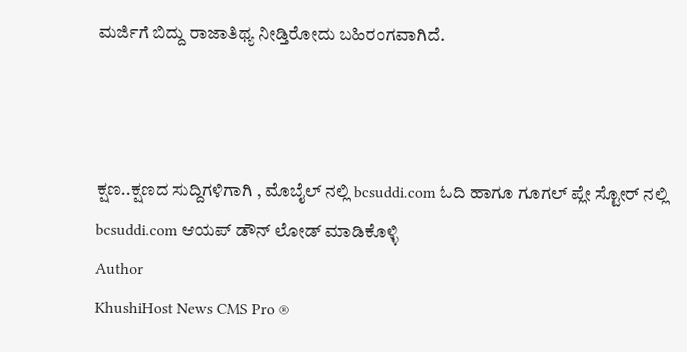ಮರ್ಜಿಗೆ ಬಿದ್ದು ರಾಜಾತಿಥ್ಯ ನೀಡ್ತಿರೋದು ಬಹಿರಂಗವಾಗಿದೆ.



ಕ್ಷಣ..ಕ್ಷಣದ ಸುದ್ದಿಗಳಿಗಾಗಿ , ಮೊಬೈಲ್ ನಲ್ಲಿ bcsuddi.com ಓದಿ ಹಾಗೂ ಗೂಗಲ್ ಪ್ಲೇ ಸ್ಟೋರ್ ನಲ್ಲಿ bcsuddi.com ಆಯಪ್ ಡೌನ್ ಲೋಡ್ ಮಾಡಿಕೊಳ್ಳಿ
Author
KhushiHost News CMS Pro ®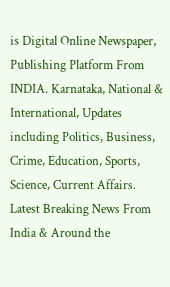is Digital Online Newspaper, Publishing Platform From INDIA. Karnataka, National & International, Updates including Politics, Business, Crime, Education, Sports, Science, Current Affairs. Latest Breaking News From India & Around the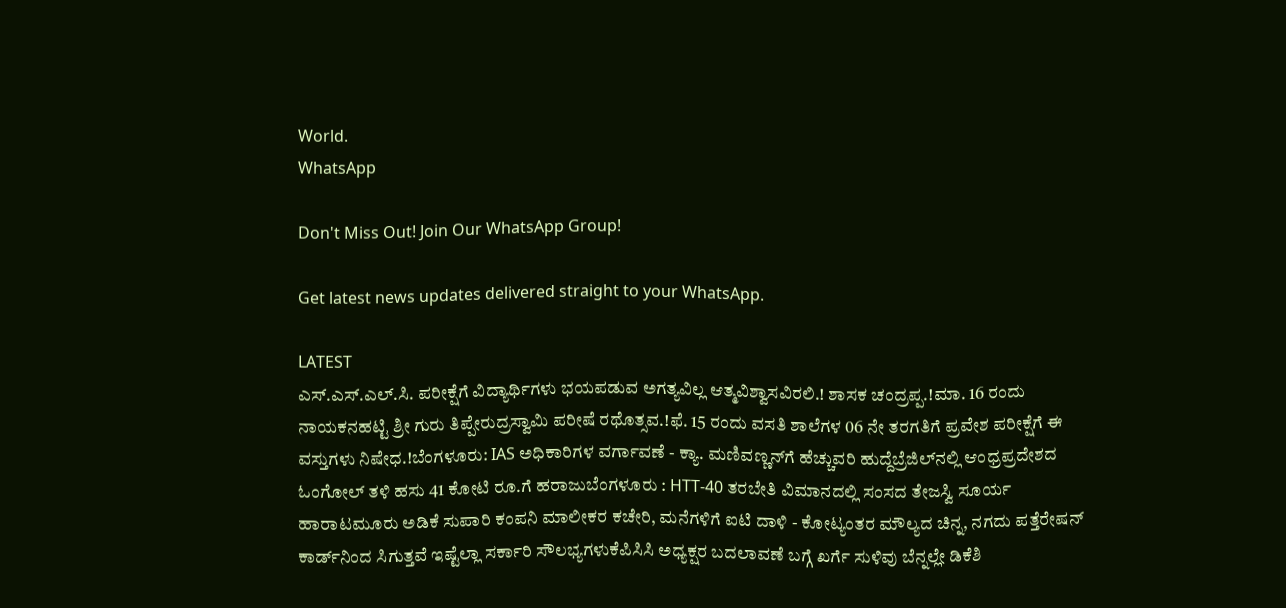World.
WhatsApp

Don't Miss Out! Join Our WhatsApp Group!

Get latest news updates delivered straight to your WhatsApp.

LATEST
ಎಸ್.ಎಸ್.ಎಲ್.ಸಿ. ಪರೀಕ್ಷೆಗೆ ವಿದ್ಯಾರ್ಥಿಗಳು ಭಯಪಡುವ ಅಗತ್ಯವಿಲ್ಲ ಆತ್ಮವಿಶ್ವಾಸವಿರಲಿ.! ಶಾಸಕ ಚಂದ್ರಪ್ಪ.!ಮಾ. 16 ರಂದು ನಾಯಕನಹಟ್ಟಿ ಶ್ರೀ ಗುರು ತಿಪ್ಪೇರುದ್ರಸ್ವಾಮಿ ಪರೀಷೆ ರಥೊತ್ಸವ.!ಫೆ. 15 ರಂದು ವಸತಿ ಶಾಲೆಗಳ 06 ನೇ ತರಗತಿಗೆ ಪ್ರವೇಶ ಪರೀಕ್ಷೆಗೆ ಈ ವಸ್ತುಗಳು ನಿಷೇಧ.!ಬೆಂಗಳೂರು: IAS ಅಧಿಕಾರಿಗಳ ವರ್ಗಾವಣೆ - ಕ್ಯಾ. ಮಣಿವಣ್ಣನ್‌ಗೆ ಹೆಚ್ಚುವರಿ ಹುದ್ದೆಬ್ರೆಜಿಲ್‌ನಲ್ಲಿ ಆಂಧ್ರಪ್ರದೇಶದ ಓಂಗೋಲ್ ತಳಿ ಹಸು 41 ಕೋಟಿ ರೂ.ಗೆ ಹರಾಜುಬೆಂಗಳೂರು : HTT-40 ತರಬೇತಿ ವಿಮಾನದಲ್ಲಿ ಸಂಸದ ತೇಜಸ್ವಿ ಸೂರ್ಯ ಹಾರಾಟಮೂರು ಅಡಿಕೆ ಸುಪಾರಿ ಕಂಪನಿ ಮಾಲೀಕರ ಕಚೇರಿ, ಮನೆಗಳಿಗೆ ಐಟಿ ದಾಳಿ - ಕೋಟ್ಯಂತರ ಮೌಲ್ಯದ ಚಿನ್ನ, ನಗದು ಪತ್ತೆರೇಷನ್‌ ಕಾರ್ಡ್‌ನಿಂದ ಸಿಗುತ್ತವೆ ಇಷ್ಟೆಲ್ಲಾ ಸರ್ಕಾರಿ ಸೌಲಭ್ಯಗಳುಕೆಪಿಸಿಸಿ ಅಧ್ಯಕ್ಷರ ಬದಲಾವಣೆ ಬಗ್ಗೆ ಖರ್ಗೆ ಸುಳಿವು ಬೆನ್ನಲ್ಲೇ ಡಿಕೆಶಿ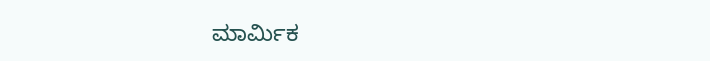ಮಾರ್ಮಿಕ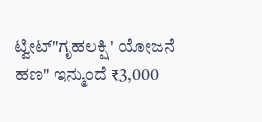ಟ್ವೀಟ್‌"ಗೃಹಲಕ್ಷಿ ' ಯೋಜನೆ ಹಣ" ಇನ್ಮುಂದೆ ₹3,000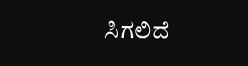ಸಿಗಲಿದೆ